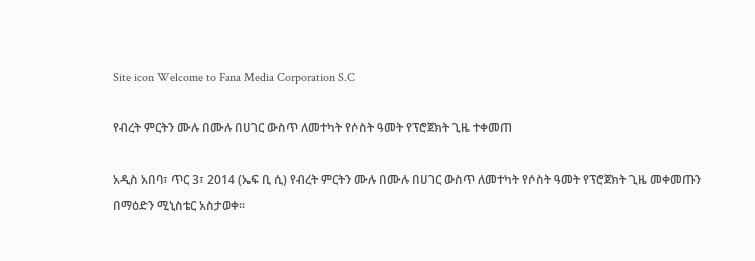Site icon Welcome to Fana Media Corporation S.C

የብረት ምርትን ሙሉ በሙሉ በሀገር ውስጥ ለመተካት የሶስት ዓመት የፕሮጀክት ጊዜ ተቀመጠ

አዲስ አበባ፣ ጥር 3፣ 2014 (ኤፍ ቢ ሲ) የብረት ምርትን ሙሉ በሙሉ በሀገር ውስጥ ለመተካት የሶስት ዓመት የፕሮጀክት ጊዜ መቀመጡን በማዕድን ሚኒስቴር አስታወቀ፡፡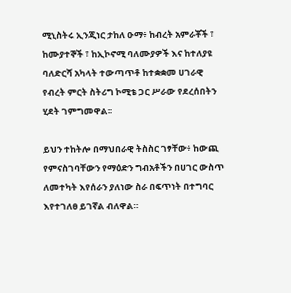ሚኒስትሩ ኢንጂነር ታከለ ዑማ፥ ከብረት አምራቾች ፣ ከሙያተኞች ፣ ከኢኮኖሚ ባለሙያዎች እና ከተለያዩ ባለድርሻ አካላት ተውጣጥቶ ከተቋቋመ ሀገራዊ የብረት ምርት ስትሪግ ኮሚቴ ጋር ሥራው የደረሰበትን ሂደት ገምግመዋል፡፡

ይህን ተከትሎ በማህበራዊ ትስስር ገፃቸው፥ ከውጪ የምናስገባቸውን የማዕድን ግብአቶችን በሀገር ውስጥ ለመተካት እየሰራን ያለነው ስራ በፍጥነት በተግባር እየተገለፀ ይገኛል ብለዋል።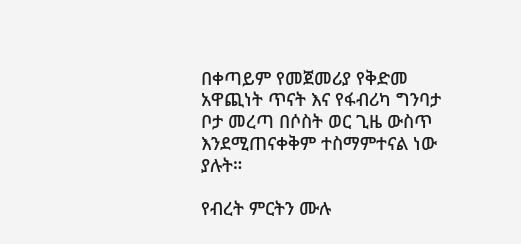በቀጣይም የመጀመሪያ የቅድመ አዋጪነት ጥናት እና የፋብሪካ ግንባታ ቦታ መረጣ በሶስት ወር ጊዜ ውስጥ እንደሚጠናቀቅም ተስማምተናል ነው ያሉት።

የብረት ምርትን ሙሉ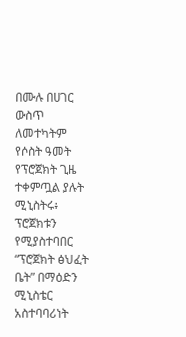በሙሉ በሀገር ውስጥ ለመተካትም የሶስት ዓመት የፕሮጀክት ጊዜ ተቀምጧል ያሉት ሚኒስትሩ፥ ፕሮጀክቱን የሚያስተባበር “ፕሮጀክት ፅህፈት ቤት” በማዕድን ሚኒስቴር አስተባባሪነት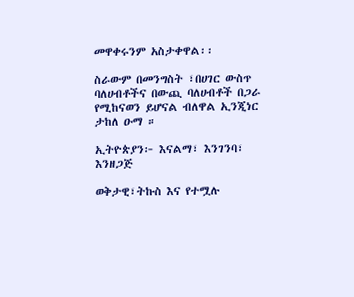መዋቀሩንም አስታቀዋል፡፡

ስራውም በመንግስት ፣በሀገር ውስጥ ባለሀብቶችና በውጪ ባለሀብቶች በጋራ የሚከናወን ይሆናል ብለዋል ኢንጂነር ታከለ ዑማ ።

ኢትዮጵያን፦ እናልማ፣ እንገንባ፣ እንዘጋጅ

ወቅታዊ፣ትኩስ እና የተሟሉ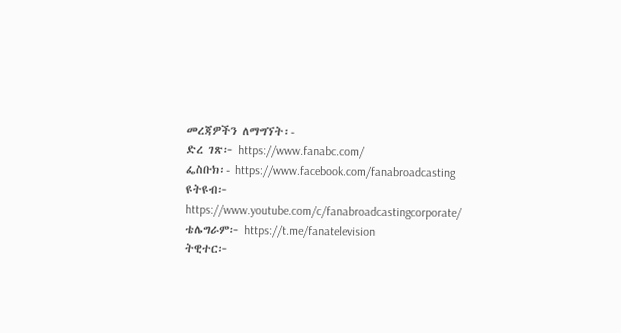መረጃዎችን ለማግኘት፡-
ድረ ገጽ፦ https://www.fanabc.com/
ፌስቡክ፡- https://www.facebook.com/fanabroadcasting
ዩትዩብ፦ https://www.youtube.com/c/fanabroadcastingcorporate/
ቴሌግራም፦ https://t.me/fanatelevision
ትዊተር፦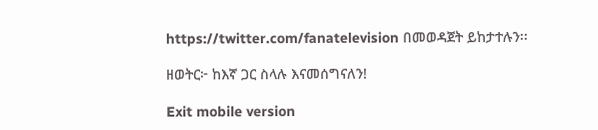https://twitter.com/fanatelevision በመወዳጀት ይከታተሉን፡፡

ዘወትር፦ ከእኛ ጋር ስላሉ እናመሰግናለን!

Exit mobile version